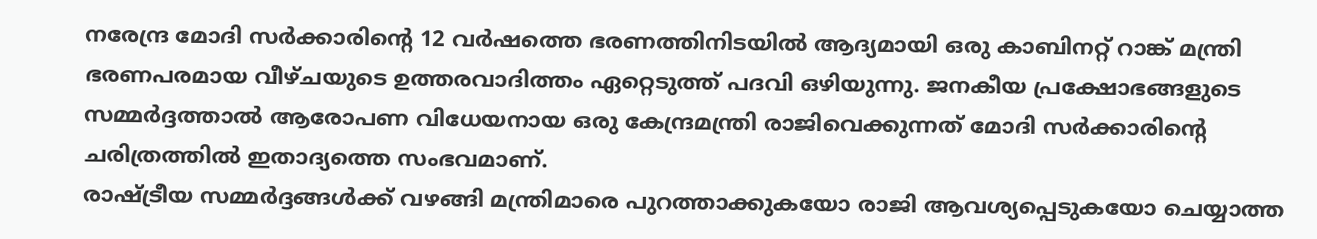നരേന്ദ്ര മോദി സർക്കാരിന്റെ 12 വർഷത്തെ ഭരണത്തിനിടയിൽ ആദ്യമായി ഒരു കാബിനറ്റ് റാങ്ക് മന്ത്രി ഭരണപരമായ വീഴ്ചയുടെ ഉത്തരവാദിത്തം ഏറ്റെടുത്ത് പദവി ഒഴിയുന്നു. ജനകീയ പ്രക്ഷോഭങ്ങളുടെ സമ്മർദ്ദത്താൽ ആരോപണ വിധേയനായ ഒരു കേന്ദ്രമന്ത്രി രാജിവെക്കുന്നത് മോദി സർക്കാരിന്റെ ചരിത്രത്തിൽ ഇതാദ്യത്തെ സംഭവമാണ്.
രാഷ്ട്രീയ സമ്മർദ്ദങ്ങൾക്ക് വഴങ്ങി മന്ത്രിമാരെ പുറത്താക്കുകയോ രാജി ആവശ്യപ്പെടുകയോ ചെയ്യാത്ത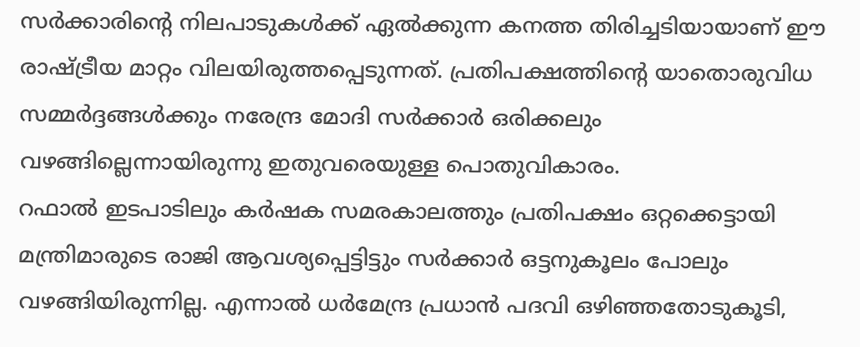സർക്കാരിന്റെ നിലപാടുകൾക്ക് ഏൽക്കുന്ന കനത്ത തിരിച്ചടിയായാണ് ഈ രാഷ്ട്രീയ മാറ്റം വിലയിരുത്തപ്പെടുന്നത്. പ്രതിപക്ഷത്തിന്റെ യാതൊരുവിധ സമ്മർദ്ദങ്ങൾക്കും നരേന്ദ്ര മോദി സർക്കാർ ഒരിക്കലും വഴങ്ങില്ലെന്നായിരുന്നു ഇതുവരെയുള്ള പൊതുവികാരം.
റഫാൽ ഇടപാടിലും കർഷക സമരകാലത്തും പ്രതിപക്ഷം ഒറ്റക്കെട്ടായി മന്ത്രിമാരുടെ രാജി ആവശ്യപ്പെട്ടിട്ടും സർക്കാർ ഒട്ടനുകൂലം പോലും വഴങ്ങിയിരുന്നില്ല. എന്നാൽ ധർമേന്ദ്ര പ്രധാൻ പദവി ഒഴിഞ്ഞതോടുകൂടി,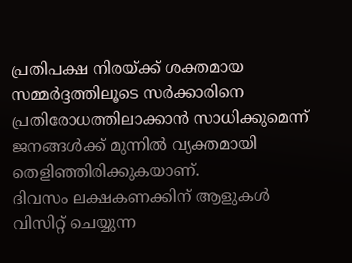പ്രതിപക്ഷ നിരയ്ക്ക് ശക്തമായ സമ്മർദ്ദത്തിലൂടെ സർക്കാരിനെ പ്രതിരോധത്തിലാക്കാൻ സാധിക്കുമെന്ന് ജനങ്ങൾക്ക് മുന്നിൽ വ്യക്തമായി തെളിഞ്ഞിരിക്കുകയാണ്.
ദിവസം ലക്ഷകണക്കിന് ആളുകൾ വിസിറ്റ് ചെയ്യുന്ന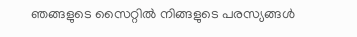ഞങ്ങളുടെ സൈറ്റിൽ നിങ്ങളുടെ പരസ്യങ്ങൾ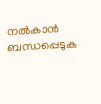നൽകാൻ ബന്ധപ്പെടുക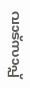വാട്സാപ്പ്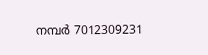നമ്പർ 7012309231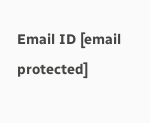Email ID [email protected]